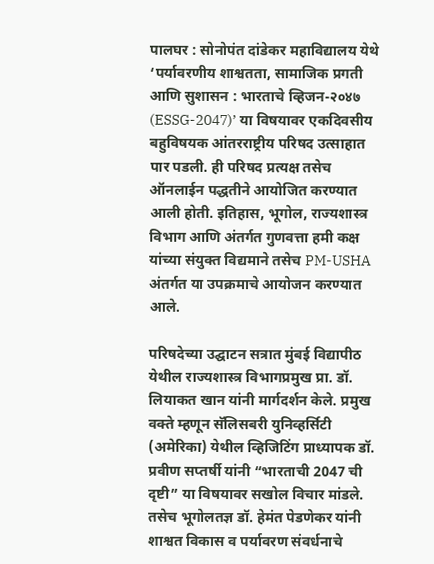पालघर : सोनोपंत दांडेकर महाविद्यालय येथे ‘पर्यावरणीय शाश्वतता, सामाजिक प्रगती आणि सुशासन : भारताचे व्हिजन-२०४७ (ESSG-2047)’ या विषयावर एकदिवसीय बहुविषयक आंतरराष्ट्रीय परिषद उत्साहात पार पडली. ही परिषद प्रत्यक्ष तसेच ऑनलाईन पद्धतीने आयोजित करण्यात आली होती. इतिहास, भूगोल, राज्यशास्त्र विभाग आणि अंतर्गत गुणवत्ता हमी कक्ष यांच्या संयुक्त विद्यमाने तसेच PM-USHA अंतर्गत या उपक्रमाचे आयोजन करण्यात आले.

परिषदेच्या उद्घाटन सत्रात मुंबई विद्यापीठ येथील राज्यशास्त्र विभागप्रमुख प्रा. डॉ. लियाकत खान यांनी मार्गदर्शन केले. प्रमुख वक्ते म्हणून सॅलिसबरी युनिव्हर्सिटी (अमेरिका) येथील व्हिजिटिंग प्राध्यापक डॉ. प्रवीण सप्तर्षी यांनी “भारताची 2047 ची दृष्टी” या विषयावर सखोल विचार मांडले. तसेच भूगोलतज्ञ डॉ. हेमंत पेडणेकर यांनी शाश्वत विकास व पर्यावरण संवर्धनाचे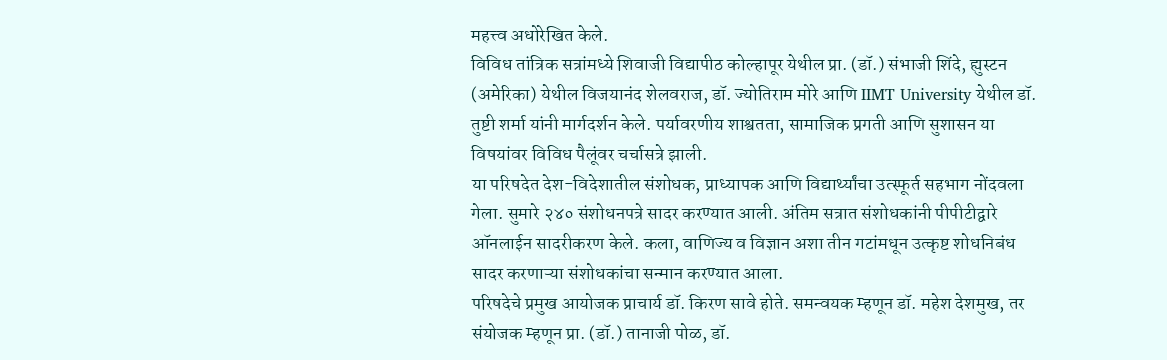महत्त्व अधोरेखित केले.
विविध तांत्रिक सत्रांमध्ये शिवाजी विद्यापीठ कोल्हापूर येथील प्रा. (डॉ.) संभाजी शिंदे, ह्युस्टन (अमेरिका) येथील विजयानंद शेलवराज, डॉ. ज्योतिराम मोरे आणि IIMT University येथील डॉ. तुष्टी शर्मा यांनी मार्गदर्शन केले. पर्यावरणीय शाश्वतता, सामाजिक प्रगती आणि सुशासन या विषयांवर विविध पैलूंवर चर्चासत्रे झाली.
या परिषदेत देश-विदेशातील संशोधक, प्राध्यापक आणि विद्यार्थ्यांचा उत्स्फूर्त सहभाग नोंदवला गेला. सुमारे २४० संशोधनपत्रे सादर करण्यात आली. अंतिम सत्रात संशोधकांनी पीपीटीद्वारे ऑनलाईन सादरीकरण केले. कला, वाणिज्य व विज्ञान अशा तीन गटांमधून उत्कृष्ट शोधनिबंध सादर करणाऱ्या संशोधकांचा सन्मान करण्यात आला.
परिषदेचे प्रमुख आयोजक प्राचार्य डॉ. किरण सावे होते. समन्वयक म्हणून डॉ. महेश देशमुख, तर संयोजक म्हणून प्रा. (डॉ.) तानाजी पोळ, डॉ.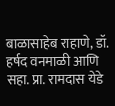बाळासाहेब राहाणे, डॉ. हर्षद वनमाळी आणि सहा. प्रा. रामदास येडे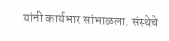यांनी कार्यभार सांभाळला. संस्थेचे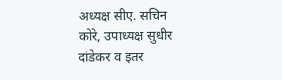अध्यक्ष सीए. सचिन कोरे, उपाध्यक्ष सुधीर दांडेकर व इतर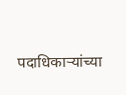पदाधिकाऱ्यांच्या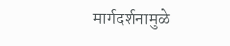मार्गदर्शनामुळे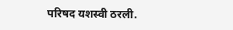परिषद यशस्वी ठरली.